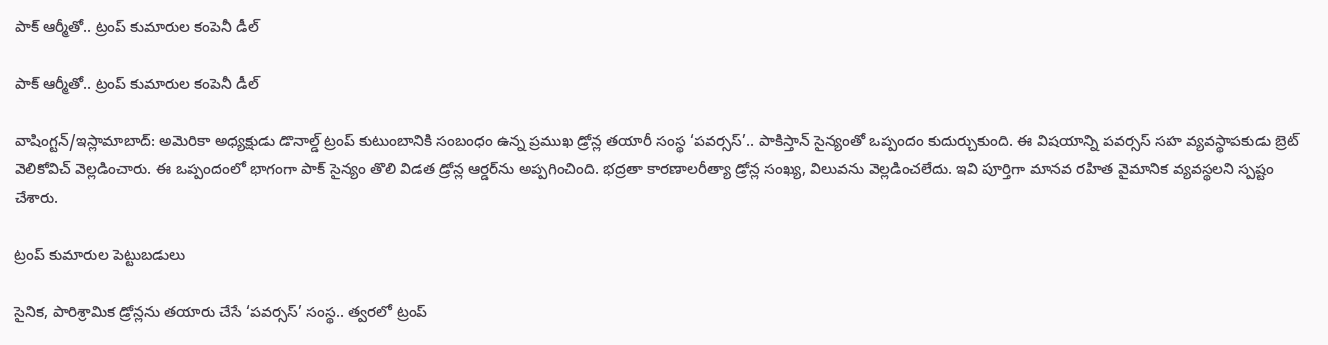పాక్ ఆర్మీతో.. ట్రంప్ కుమారుల కంపెనీ డీల్

పాక్ ఆర్మీతో.. ట్రంప్ కుమారుల కంపెనీ డీల్

వాషింగ్టన్/ఇస్లామాబాద్: అమెరికా అధ్యక్షుడు డొనాల్డ్ ట్రంప్ కుటుంబానికి సంబంధం ఉన్న ప్రముఖ డ్రోన్ల తయారీ సంస్థ ‘పవర్సస్’.. పాకిస్తాన్ సైన్యంతో ఒప్పందం కుదుర్చుకుంది. ఈ విషయాన్ని పవర్సస్ సహ వ్యవస్థాపకుడు బ్రెట్ వెలికోవిచ్ వెల్లడించారు. ఈ ఒప్పందంలో భాగంగా పాక్ సైన్యం తొలి విడత డ్రోన్ల ఆర్డర్‌‌‌‌ను అప్పగించింది. భద్రతా కారణాలరీత్యా డ్రోన్ల సంఖ్య, విలువను వెల్లడించలేదు. ఇవి పూర్తిగా మానవ రహిత వైమానిక వ్యవస్థలని స్పష్టం చేశారు.

ట్రంప్ కుమారుల పెట్టుబడులు

సైనిక, పారిశ్రామిక డ్రోన్లను తయారు చేసే ‘పవర్సస్’ సంస్థ.. త్వరలో ట్రంప్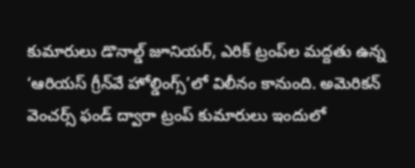కుమారులు డొనాల్డ్ జూనియర్, ఎరిక్ ట్రంప్‌‌‌‌ల మద్దతు ఉన్న ‘ఆరియస్ గ్రీన్‌‌‌‌వే హోల్డింగ్స్’లో విలీనం కానుంది. అమెరికన్ వెంచర్స్ ఫండ్ ద్వారా ట్రంప్ కుమారులు ఇందులో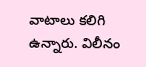వాటాలు కలిగి ఉన్నారు. విలీనం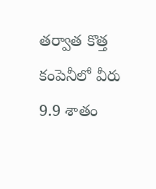తర్వాత కొత్త కంపెనీలో వీరు 9.9 శాతం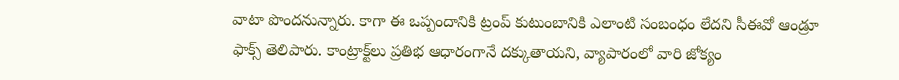వాటా పొందనున్నారు. కాగా ఈ ఒప్పందానికి ట్రంప్ కుటుంబానికి ఎలాంటి సంబంధం లేదని సీఈవో ఆండ్రూ ఫాక్స్ తెలిపారు. కాంట్రాక్ట్‌‌‌‌లు ప్రతిభ ఆధారంగానే దక్కుతాయని, వ్యాపారంలో వారి జోక్యం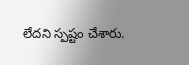లేదని స్పష్టం చేశారు.